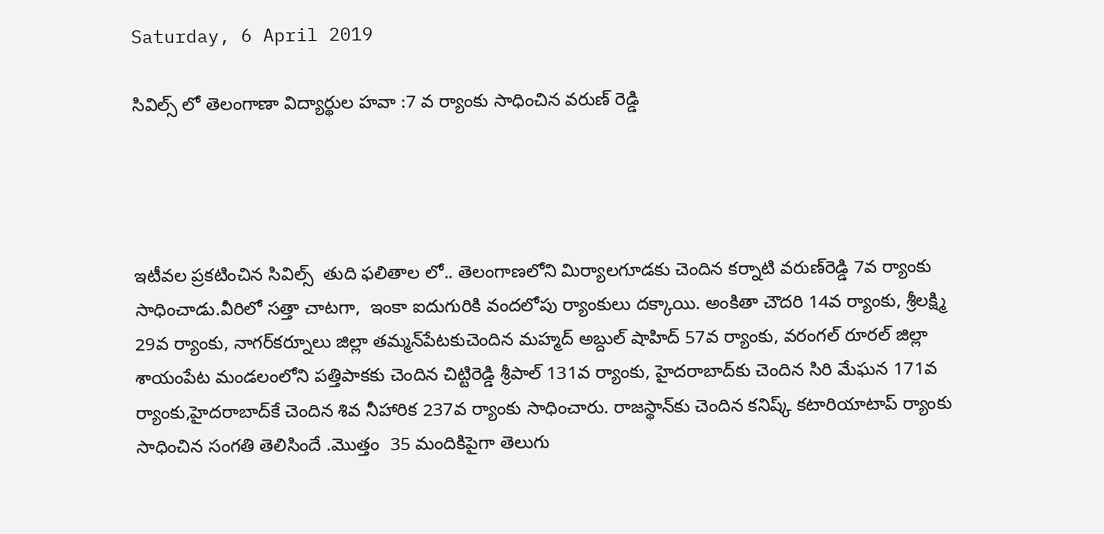Saturday, 6 April 2019

సివిల్స్ లో తెలంగాణా విద్యార్థుల హవా :7 వ ర్యాంకు సాధించిన వరుణ్ రెడ్డి




ఇటీవల ప్రకటించిన సివిల్స్  తుది ఫలితాల లో.. తెలంగాణలోని మిర్యాలగూడకు చెందిన కర్నాటి వరుణ్‌రెడ్డి 7వ ర్యాంకు సాధించాడు.వీరిలో సత్తా చాటగా,  ఇంకా ఐదుగురికి వందలోపు ర్యాంకులు దక్కాయి. అంకితా చౌదరి 14వ ర్యాంకు, శ్రీలక్ష్మి 29వ ర్యాంకు, నాగర్‌కర్నూలు జిల్లా తమ్మన్‌పేటకుచెందిన మహ్మద్‌ అబ్దుల్‌ షాహిద్‌ 57వ ర్యాంకు, వరంగల్ రూరల్ జిల్లా శాయంపేట మండలంలోని పత్తిపాకకు చెందిన చిట్టిరెడ్డి శ్రీపాల్ 131వ ర్యాంకు, హైదరాబాద్‌కు చెందిన సిరి మేఘన 171వ ర్యాంకు,హైదరాబాద్‌కే చెందిన శివ నీహారిక 237వ ర్యాంకు సాధించారు. రాజస్థాన్‌కు చెందిన కనిష్క్ కటారియాటాప్ ర్యాంకు సాధించిన సంగతి తెలిసిందే .మొత్తం  35 మందికిపైగా తెలుగు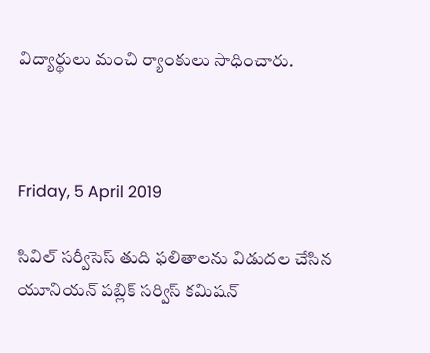విద్యార్థులు మంచి ర్యాంకులు సాధించారు.



Friday, 5 April 2019

సివిల్ సర్వీసెస్ తుది ఫలితాలను విడుదల చేసిన యూనియన్ పబ్లిక్ సర్విస్ కమిషన్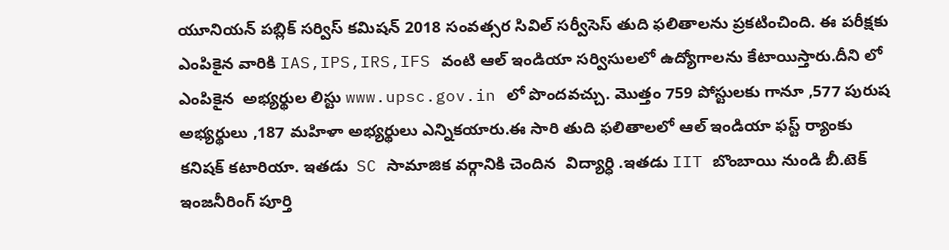యూనియన్ పబ్లిక్ సర్విస్ కమిషన్ 2018 సంవత్సర సివిల్ సర్వీసెస్ తుది ఫలితాలను ప్రకటించింది. ఈ పరీక్షకు ఎంపికైన వారికి IAS,IPS,IRS,IFS వంటి ఆల్ ఇండియా సర్విసులలో ఉద్యోగాలను కేటాయిస్తారు.దీని లో ఎంపికైన  అభ్యర్థుల లిస్టు www.upsc.gov.in లో పొందవచ్చు. మొత్తం 759 పోస్టులకు గానూ ,577 పురుష అభ్యర్థులు ,187 మహిళా అభ్యర్థులు ఎన్నికయారు.ఈ సారి తుది ఫలితాలలో ఆల్ ఇండియా ఫస్ట్ ర్యాంకు కనిషక్ కటారియా. ఇతడు  SC సామాజిక వర్గానికి చెందిన  విద్యార్ధి .ఇతడు IIT బొంబాయి నుండి బీ.టెక్ ఇంజనీరింగ్ పూర్తి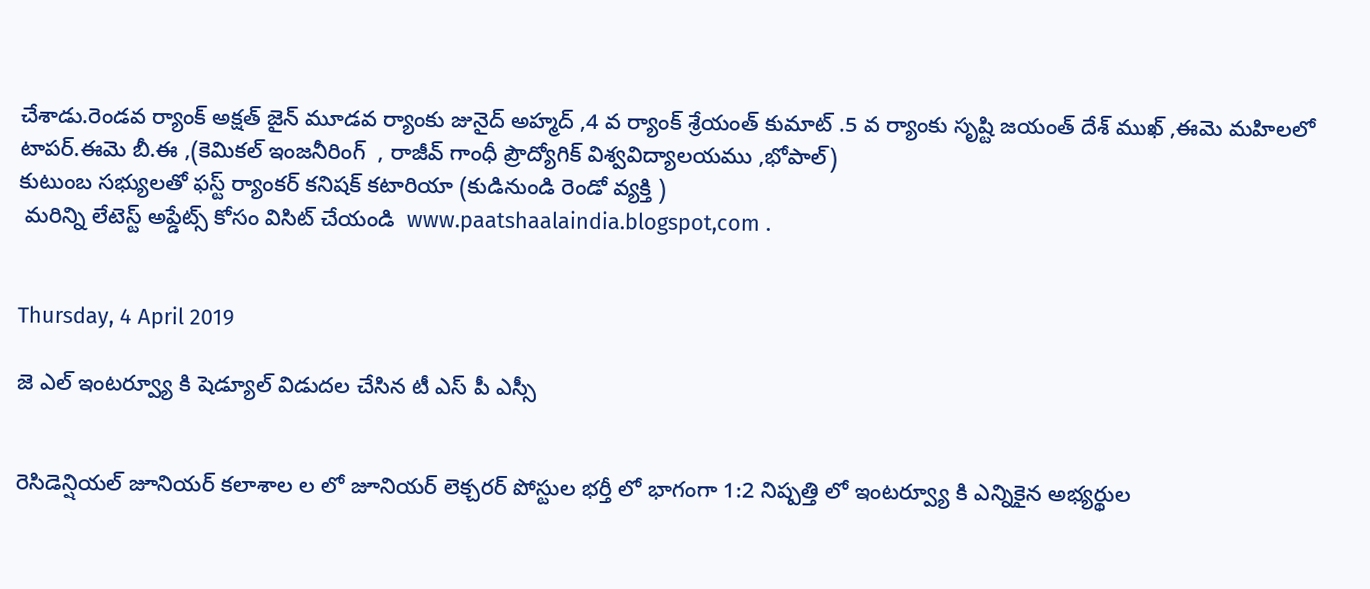చేశాడు.రెండవ ర్యాంక్ అక్షత్ జైన్ మూడవ ర్యాంకు జునైద్ అహ్మద్ ,4 వ ర్యాంక్ శ్రేయంత్ కుమాట్ .5 వ ర్యాంకు సృష్టి జయంత్ దేశ్ ముఖ్ ,ఈమె మహిలలో టాపర్.ఈమె బీ.ఈ ,(కెమికల్ ఇంజనీరింగ్  , రాజీవ్ గాంధీ ప్రౌద్యోగిక్ విశ్వవిద్యాలయము ,భోపాల్)
కుటుంబ సభ్యులతో ఫస్ట్ ర్యాంకర్ కనిషక్ కటారియా (కుడినుండి రెండో వ్యక్తి )
 మరిన్ని లేటెస్ట్ అప్డేట్స్ కోసం విసిట్ చేయండి  www.paatshaalaindia.blogspot,com .


Thursday, 4 April 2019

జె ఎల్ ఇంటర్వ్యూ కి షెడ్యూల్ విడుదల చేసిన టీ ఎస్ పీ ఎస్సీ


రెసిడెన్షియల్ జూనియర్ కలాశాల ల లో జూనియర్ లెక్చరర్ పోస్టుల భర్తీ లో భాగంగా 1:2 నిష్పత్తి లో ఇంటర్వ్యూ కి ఎన్నికైన అభ్యర్థుల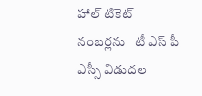హాల్ టికెట్ నంబర్లను   టీ ఎస్ పీ ఎస్సీ విడుదల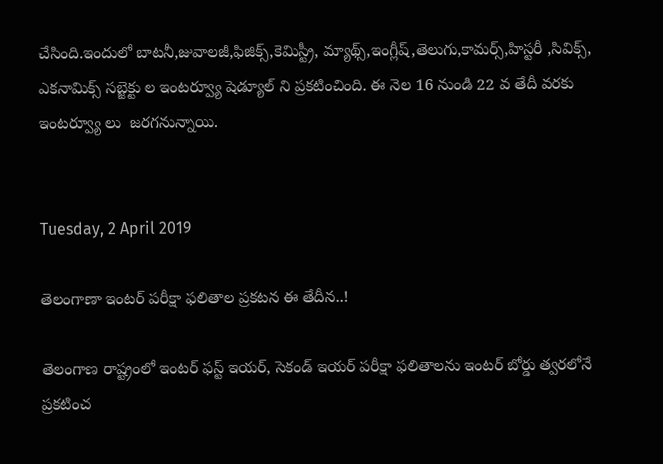చేసింది.ఇందులో బాటనీ,జువాలజీ,ఫిజిక్స్,కెమిస్ట్రీ, మ్యాథ్స్,ఇంగ్లీష్,తెలుగు,కామర్స్,హిస్టరీ ,సివిక్స్, ఎకనామిక్స్ సబ్జెక్టు ల ఇంటర్వ్యూ షెడ్యూల్ ని ప్రకటించింది. ఈ నెల 16 నుండి 22 వ తేదీ వరకు ఇంటర్వ్యూ లు  జరగనున్నాయి.


Tuesday, 2 April 2019

తెలంగాణా ఇంటర్ పరీక్షా ఫలితాల ప్రకటన ఈ తేదీన..!

తెలంగాణ రాష్ట్రంలో ఇంటర్ ఫస్ట్ ఇయర్, సెకండ్ ఇయర్ పరీక్షా ఫలితాలను ఇంటర్ బోర్డు త్వరలోనే ప్రకటించ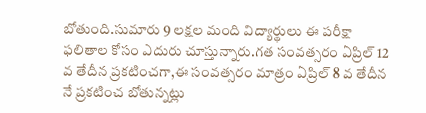బోతుంది.సుమారు 9 లక్షల మంది విద్యార్థులు ఈ పరీక్షా ఫలితాల కోసం ఎదురు చూస్తున్నారు.గత సంవత్సరం ఏప్రిల్ 12 వ తేదీన ప్రకటించగా,ఈ సంవత్సరం మాత్రం ఏప్రిల్ 8 వ తేదీన నే ప్రకటించ బోతున్నట్లు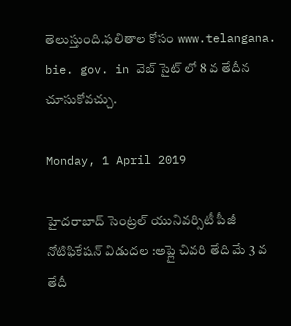తెలుస్తుంది.ఫలితాల కోసం www.telangana. bie. gov. in వెబ్ సైట్ లో 8 వ తేదీన చూసుకోవచ్చు.

Monday, 1 April 2019

హైదరాబాద్ సెంట్రల్ యునివర్సిటీ పీజీ నోటిఫికేషన్ విడుదల :అప్లై చివరి తేది మే 3 వ తేదీ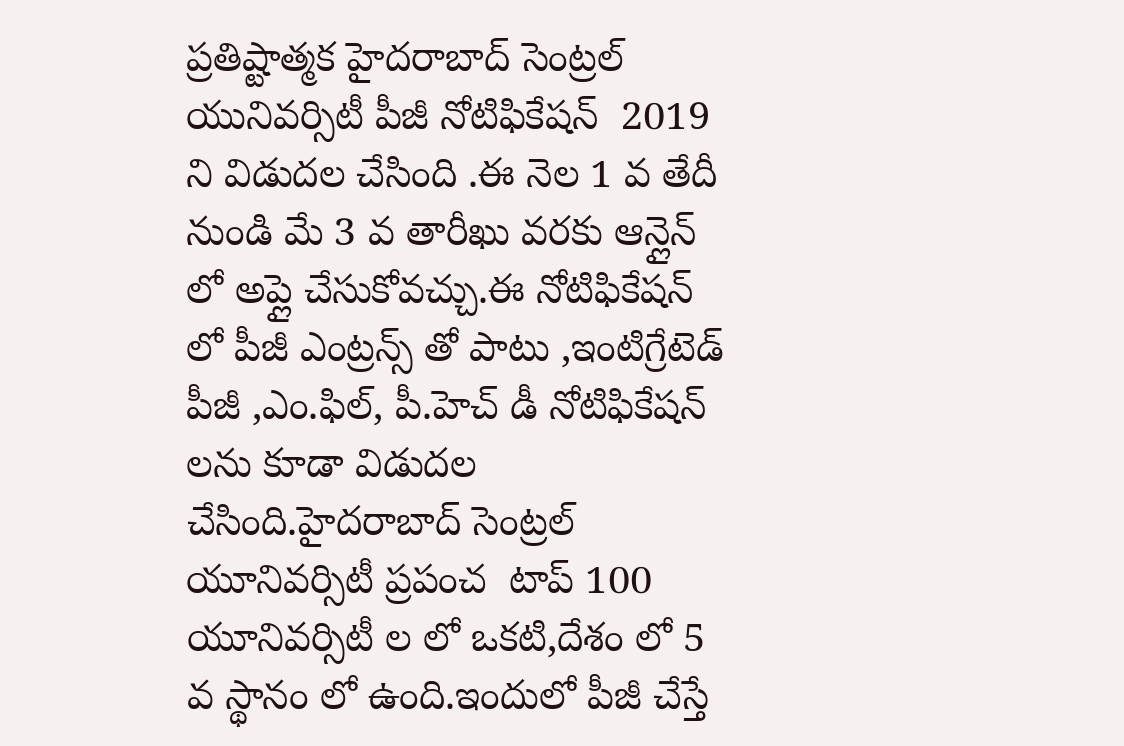ప్రతిష్టాత్మక హైదరాబాద్ సెంట్రల్ యునివర్సిటీ పీజీ నోటిఫికేషన్  2019 ని విడుదల చేసింది .ఈ నెల 1 వ తేదీ నుండి మే 3 వ తారీఖు వరకు ఆన్లైన్ లో అప్లై చేసుకోవచ్చు.ఈ నోటిఫికేషన్ లో పీజీ ఎంట్రన్స్ తో పాటు ,ఇంటిగ్రేటెడ్ పీజీ ,ఎం.ఫిల్, పీ.హెచ్ డీ నోటిఫికేషన్ లను కూడా విడుదల చేసింది.హైదరాబాద్ సెంట్రల్ యూనివర్సిటీ ప్రపంచ  టాప్ 100  యూనివర్సిటీ ల లో ఒకటి,దేశం లో 5 వ స్థానం లో ఉంది.ఇందులో పీజీ చేస్తే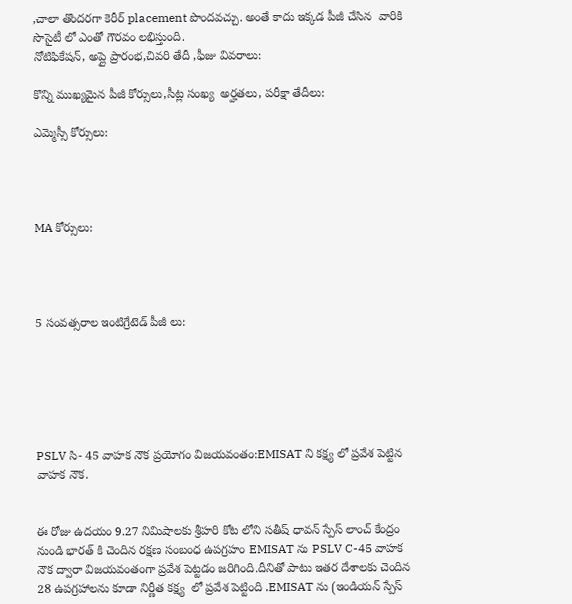,చాలా తొందరగా కెరీర్ placement పొందవచ్చు. అంతే కాదు ఇక్కడ పీజీ చేసిన  వారికి సొసైటీ లో ఎంతో గౌరవం లభిస్తుంది.
నోటిఫికేషన్, అప్లై ప్రారంభ,చివరి తేదీ ,ఫీజు వివరాలు:

కొన్ని ముఖ్యమైన పీజీ కోర్సులు,సీట్ల సంఖ్య  అర్హతలు, పరీక్షా తేదీలు:

ఎమ్మెస్సీ కోర్సులు:




MA కోర్సులు:




5 సంవత్సరాల ఇంటిగ్రేటెడ్ పీజీ లు:






PSLV సి- 45 వాహక నౌక ప్రయోగం విజయవంతం:EMISAT ని కక్ష్య లో ప్రవేశ పెట్టిన వాహక నౌక.


ఈ రోజు ఉదయం 9.27 నిమిషాలకు శ్రీహరి కోట లోని సతీష్ ధావన్ స్పేస్ లాంచ్ కేంద్రం నుండి భారత్ కి చెందిన రక్షణ సంబంధ ఉపగ్రహం EMISAT ను PSLV C-45 వాహక నౌక ద్వారా విజయవంతంగా ప్రవేశ పెట్టడం జరిగింది.దీనితో పాటు ఇతర దేశాలకు చెందిన 28 ఉపగ్రహాలను కూడా నిర్ణీత కక్ష్య  లో ప్రవేశ పెట్టింది .EMISAT ను (ఇండియన్ స్పేస్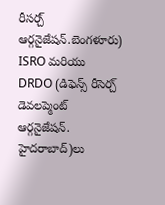రీసర్చ్ ఆర్గనైజేషన్.బెంగళూరు) ISRO మరియు DRDO (డిఫెన్స్ రీసెర్చ్ డెవలప్మెంట్ ఆర్గనైజేషన్. హైదరాబాద్)లు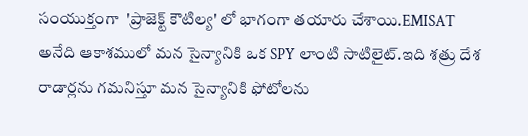సంయుక్తంగా  'ప్రాజెక్ట్ కౌటిల్య' లో భాగంగా తయారు చేశాయి.EMISAT అనేది ఆకాశములో మన సైన్యానికి ఒక SPY లాంటి సాటిలైట్.ఇది శత్రు దేశ రాడార్లను గమనిస్తూ మన సైన్యానికి ఫోటోలను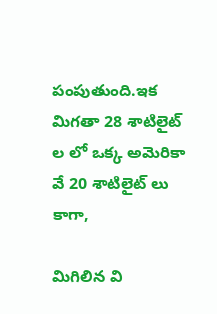పంపుతుంది.ఇక మిగతా 28 శాటిలైట్ ల లో ఒక్క అమెరికా వే 20 శాటిలైట్ లు కాగా,

మిగిలిన వి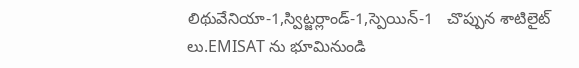లిథువేనియా-1,స్విట్జర్లాండ్-1,స్పెయిన్-1   చొప్పున శాటిలైట్ లు.EMISAT ను భూమినుండి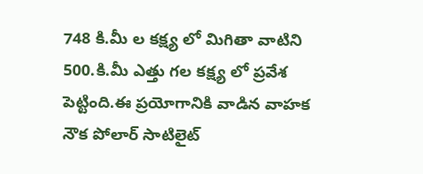748 కి.మీ ల కక్ష్య లో మిగితా వాటిని 500.కి.మీ ఎత్తు గల కక్ష్య లో ప్రవేశ పెట్టింది.ఈ ప్రయోగానికి వాడిన వాహక నౌక పోలార్ సాటిలైట్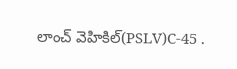లాంచ్ వెహికిల్(PSLV)C-45 .